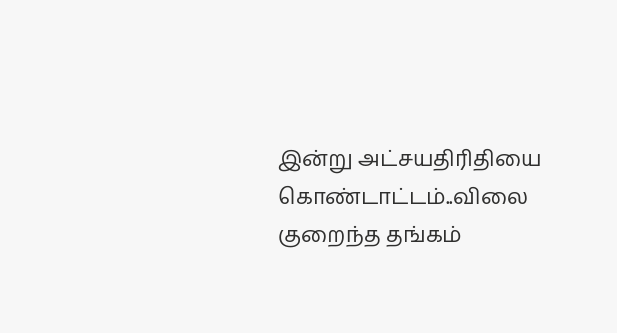இன்று அட்சயதிரிதியை கொண்டாட்டம்..விலை குறைந்த தங்கம்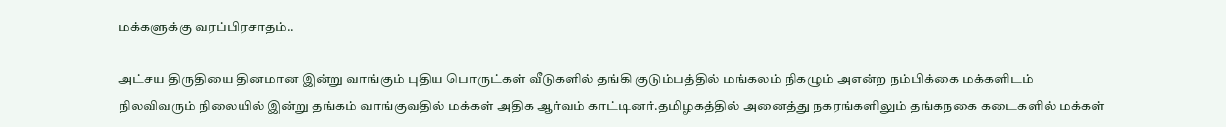மக்களுக்கு வரப்பிரசாதம்..

அட்சய திருதியை தினமான இன்று வாங்கும் புதிய பொருட்கள் வீடுகளில் தங்கி குடும்பத்தில் மங்கலம் நிகழும் அஎன்ற நம்பிக்கை மக்களிடம் நிலவிவரும் நிலையில் இன்று தங்கம் வாங்குவதில் மக்கள் அதிக ஆர்வம் காட்டினர்.தமிழகத்தில் அனைத்து நகரங்களிலும் தங்கநகை கடைகளில் மக்கள்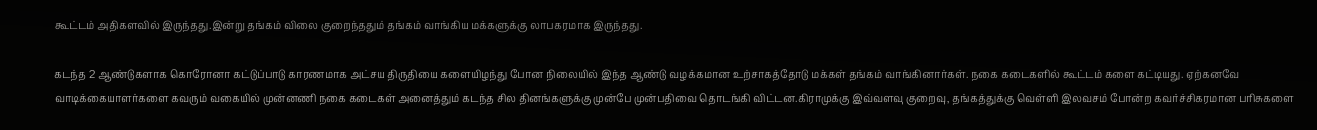கூட்டம் அதிகளவில் இருந்தது.இன்று தங்கம் விலை குறைந்ததும் தங்கம் வாங்கிய மக்களுக்கு லாபகரமாக இருந்தது.

கடந்த 2 ஆண்டுகளாக கொரோனா கட்டுப்பாடு காரணமாக அட்சய திருதியை களையிழந்து போன நிலையில் இந்த ஆண்டு வழக்கமான உற்சாகத்தோடு மக்கள் தங்கம் வாங்கினார்கள். நகை கடைகளில் கூட்டம் களை கட்டியது. ஏற்கனவே வாடிக்கையாளர்களை கவரும் வகையில் முன்னணி நகை கடைகள் அனைத்தும் கடந்த சில தினங்களுக்கு முன்பே முன்பதிவை தொடங்கி விட்டன.கிராமுக்கு இவ்வளவு குறைவு, தங்கத்துக்கு வெள்ளி இலவசம் போன்ற கவர்ச்சிகரமான பரிசுகளை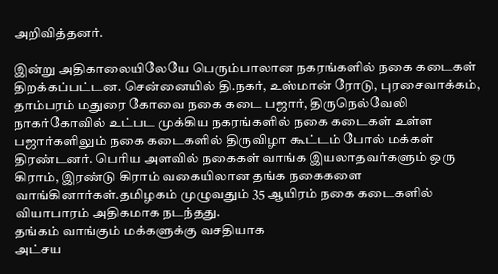அறிவித்தனர்.

இன்று அதிகாலையிலேயே பெரும்பாலான நகரங்களில் நகை கடைகள் திறக்கப்பட்டன. சென்னையில் தி.நகர், உஸ்மான் ரோடு, புரசைவாக்கம், தாம்பரம் மதுரை கோவை நகை கடை பஜார், திருநெல்வேலி நாகர்கோவில் உட்பட முக்கிய நகரங்களில் நகை கடைகள் உள்ள பஜார்களிலும் நகை கடைகளில் திருவிழா கூட்டம் போல் மக்கள் திரண்டனர். பெரிய அளவில் நகைகள் வாங்க இயலாதவர்களும் ஒரு கிராம், இரண்டு கிராம் வகையிலான தங்க நகைகளை வாங்கினார்கள்.தமிழகம் முழுவதும் 35 ஆயிரம் நகை கடைகளில் வியாபாரம் அதிகமாக நடந்தது.
தங்கம் வாங்கும் மக்களுக்கு வசதியாக
அட்சய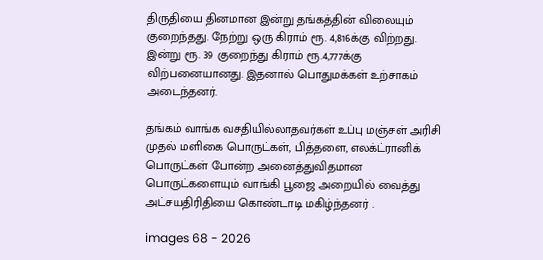திருதியை தினமான இன்று தங்கத்தின் விலையும் குறைந்தது. நேற்று ஒரு கிராம் ரூ. 4,816க்கு விற்றது. இன்று ரூ. 39 குறைந்து கிராம் ரூ.4,777க்கு விற்பனையானது. இதனால் பொதுமக்கள் உற்சாகம் அடைந்தனர்.

தங்கம் வாங்க வசதியில்லாதவர்கள் உப்பு மஞ்சள் அரிசி முதல் மளிகை பொருட்கள், பித்தளை, எலக்ட்ரானிக் பொருட்கள் போன்ற அனைத்துவிதமான பொருட்களையும் வாங்கி பூஜை அறையில் வைத்து அட்சயதிரிதியை கொண்டாடி மகிழ்ந்தனர் .

images 68 - 2026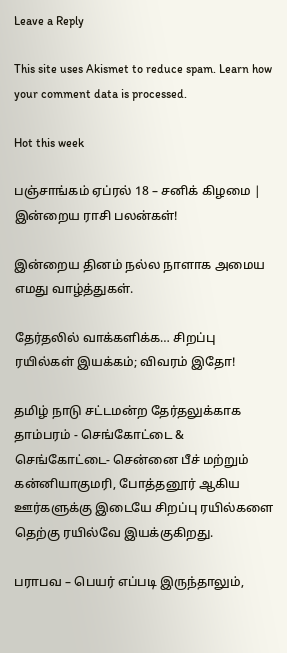Leave a Reply

This site uses Akismet to reduce spam. Learn how your comment data is processed.

Hot this week

பஞ்சாங்கம் ஏப்ரல் 18 – சனிக் கிழமை | இன்றைய ராசி பலன்கள்!

இன்றைய தினம் நல்ல நாளாக அமைய எமது வாழ்த்துகள்.

தேர்தலில் வாக்களிக்க… சிறப்பு ரயில்கள் இயக்கம்; விவரம் இதோ!

தமிழ் நாடு சட்டமன்ற தேர்தலுக்காக தாம்பரம் - செங்கோட்டை & செங்கோட்டை- சென்னை பீச் மற்றும் கன்னியாகுமரி, போத்தனூர் ஆகிய ஊர்களுக்கு இடையே சிறப்பு ரயில்களை தெற்கு ரயில்வே இயக்குகிறது.

பராபவ – பெயர் எப்படி இருந்தாலும்,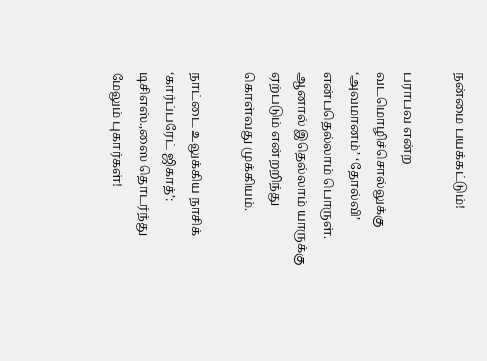நன்மை பயக்கட்டும்!

பராபவ என்ற வடமொழிச்சொல்லுக்கு ‘அவமானம்’ ‘தோல்வி’ என்பதெல்லாம் பொருள். ஆனால் இதெல்லாம் யாருக்கு ஏற்படும் என்றறிந்து கொள்வது முக்கியம்.

நாட்டை உலுக்கிய நாசிக் ‘கார்ப்பரேட் ஜிகாத்’: டிசிஎஸ்.,ஸை தொடர்ந்து மேலும் புகார்கள்!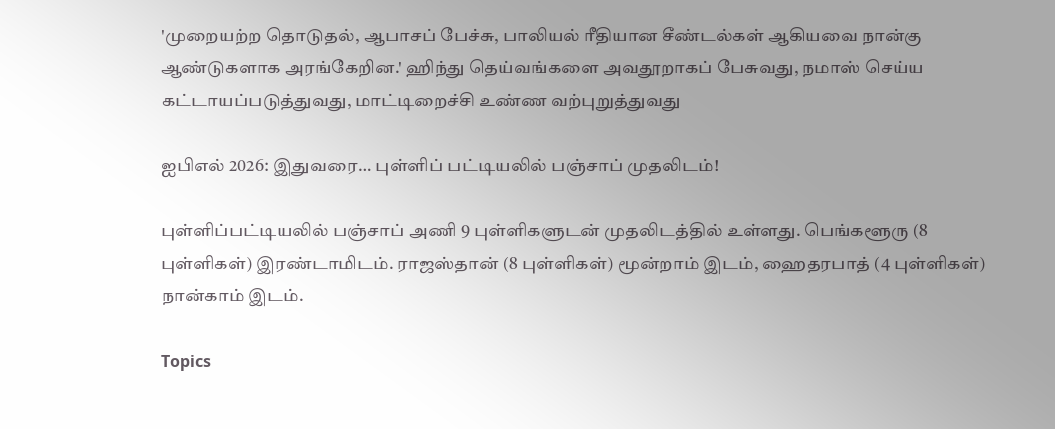'முறையற்ற தொடுதல், ஆபாசப் பேச்சு, பாலியல் ரீதியான சீண்டல்கள் ஆகியவை நான்கு ஆண்டுகளாக அரங்கேறின.' ஹிந்து தெய்வங்களை அவதூறாகப் பேசுவது, நமாஸ் செய்ய கட்டாயப்படுத்துவது, மாட்டிறைச்சி உண்ண வற்புறுத்துவது

ஐபிஎல் 2026: இதுவரை… புள்ளிப் பட்டியலில் பஞ்சாப் முதலிடம்!

புள்ளிப்பட்டியலில் பஞ்சாப் அணி 9 புள்ளிகளுடன் முதலிடத்தில் உள்ளது. பெங்களூரு (8 புள்ளிகள்) இரண்டாமிடம். ராஜஸ்தான் (8 புள்ளிகள்) மூன்றாம் இடம், ஹைதரபாத் (4 புள்ளிகள்) நான்காம் இடம்.

Topics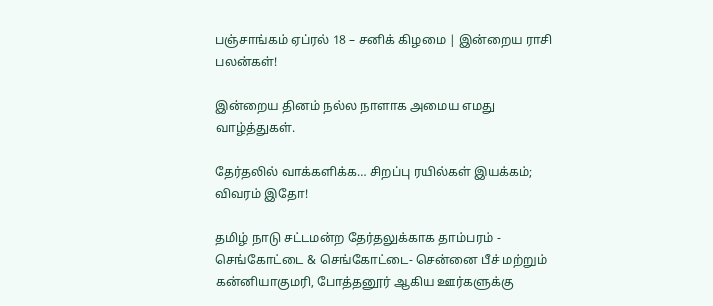பஞ்சாங்கம் ஏப்ரல் 18 – சனிக் கிழமை | இன்றைய ராசி பலன்கள்!

இன்றைய தினம் நல்ல நாளாக அமைய எமது வாழ்த்துகள்.

தேர்தலில் வாக்களிக்க… சிறப்பு ரயில்கள் இயக்கம்; விவரம் இதோ!

தமிழ் நாடு சட்டமன்ற தேர்தலுக்காக தாம்பரம் - செங்கோட்டை & செங்கோட்டை- சென்னை பீச் மற்றும் கன்னியாகுமரி, போத்தனூர் ஆகிய ஊர்களுக்கு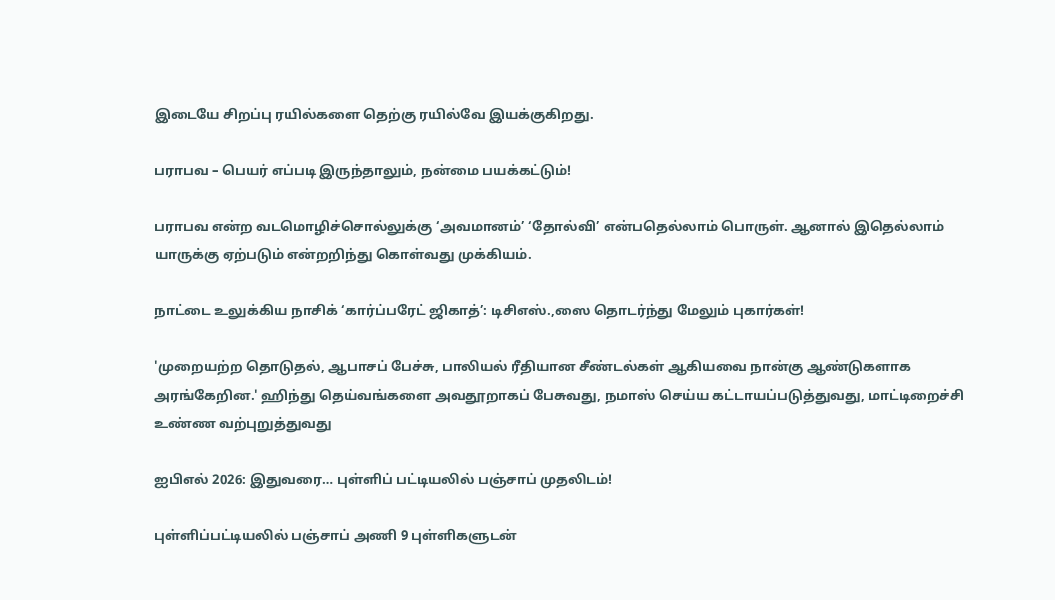இடையே சிறப்பு ரயில்களை தெற்கு ரயில்வே இயக்குகிறது.

பராபவ – பெயர் எப்படி இருந்தாலும், நன்மை பயக்கட்டும்!

பராபவ என்ற வடமொழிச்சொல்லுக்கு ‘அவமானம்’ ‘தோல்வி’ என்பதெல்லாம் பொருள். ஆனால் இதெல்லாம் யாருக்கு ஏற்படும் என்றறிந்து கொள்வது முக்கியம்.

நாட்டை உலுக்கிய நாசிக் ‘கார்ப்பரேட் ஜிகாத்’: டிசிஎஸ்.,ஸை தொடர்ந்து மேலும் புகார்கள்!

'முறையற்ற தொடுதல், ஆபாசப் பேச்சு, பாலியல் ரீதியான சீண்டல்கள் ஆகியவை நான்கு ஆண்டுகளாக அரங்கேறின.' ஹிந்து தெய்வங்களை அவதூறாகப் பேசுவது, நமாஸ் செய்ய கட்டாயப்படுத்துவது, மாட்டிறைச்சி உண்ண வற்புறுத்துவது

ஐபிஎல் 2026: இதுவரை… புள்ளிப் பட்டியலில் பஞ்சாப் முதலிடம்!

புள்ளிப்பட்டியலில் பஞ்சாப் அணி 9 புள்ளிகளுடன்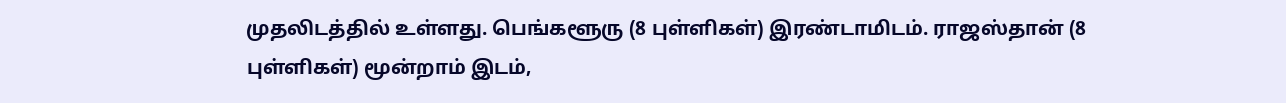முதலிடத்தில் உள்ளது. பெங்களூரு (8 புள்ளிகள்) இரண்டாமிடம். ராஜஸ்தான் (8 புள்ளிகள்) மூன்றாம் இடம்,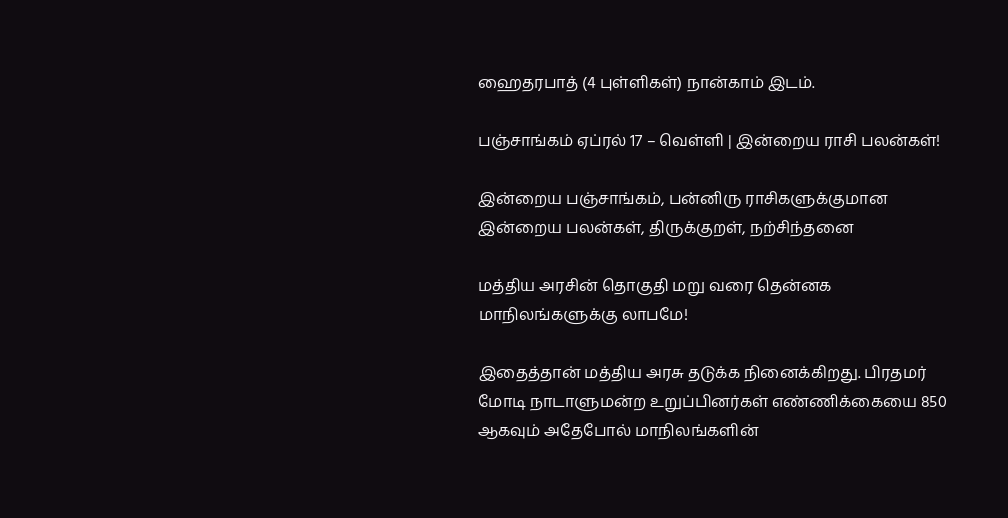ஹைதரபாத் (4 புள்ளிகள்) நான்காம் இடம்.

பஞ்சாங்கம் ஏப்ரல் 17 – வெள்ளி | இன்றைய ராசி பலன்கள்!

இன்றைய பஞ்சாங்கம், பன்னிரு ராசிகளுக்குமான இன்றைய பலன்கள், திருக்குறள், நற்சிந்தனை

மத்திய அரசின் தொகுதி மறு வரை தென்னக மாநிலங்களுக்கு லாபமே!

இதைத்தான் மத்திய அரசு தடுக்க நினைக்கிறது. பிரதமர் மோடி நாடாளுமன்ற உறுப்பினர்கள் எண்ணிக்கையை 850 ஆகவும் அதேபோல் மாநிலங்களின்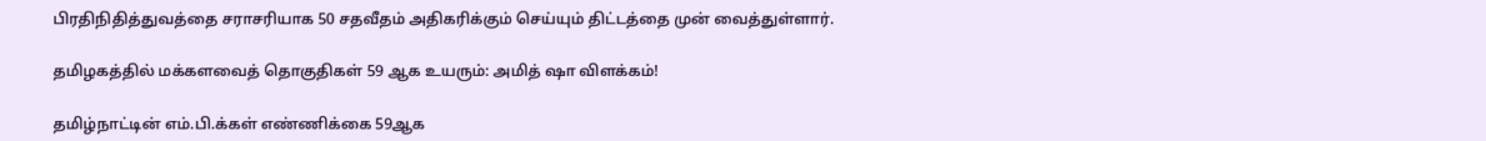பிரதிநிதித்துவத்தை சராசரியாக 50 சதவீதம் அதிகரிக்கும் செய்யும் திட்டத்தை முன் வைத்துள்ளார்.

தமிழகத்தில் மக்களவைத் தொகுதிகள் 59 ஆக உயரும்: அமித் ஷா விளக்கம்!

தமிழ்நாட்டின் எம்.பி.க்கள் எண்ணிக்கை 59ஆக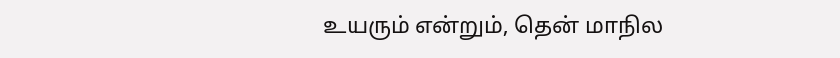உயரும் என்றும், தென் மாநில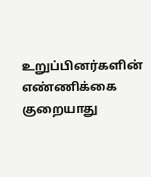உறுப்பினர்களின் எண்ணிக்கை குறையாது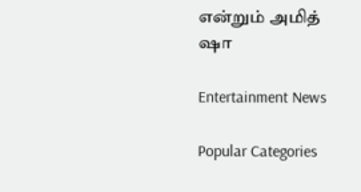என்றும் அமித் ஷா

Entertainment News

Popular Categories